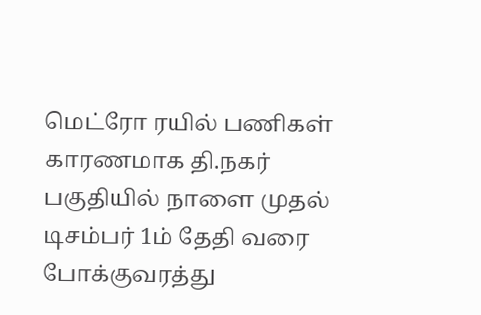மெட்ரோ ரயில் பணிகள் காரணமாக தி.நகர் பகுதியில் நாளை முதல் டிசம்பர் 1ம் தேதி வரை போக்குவரத்து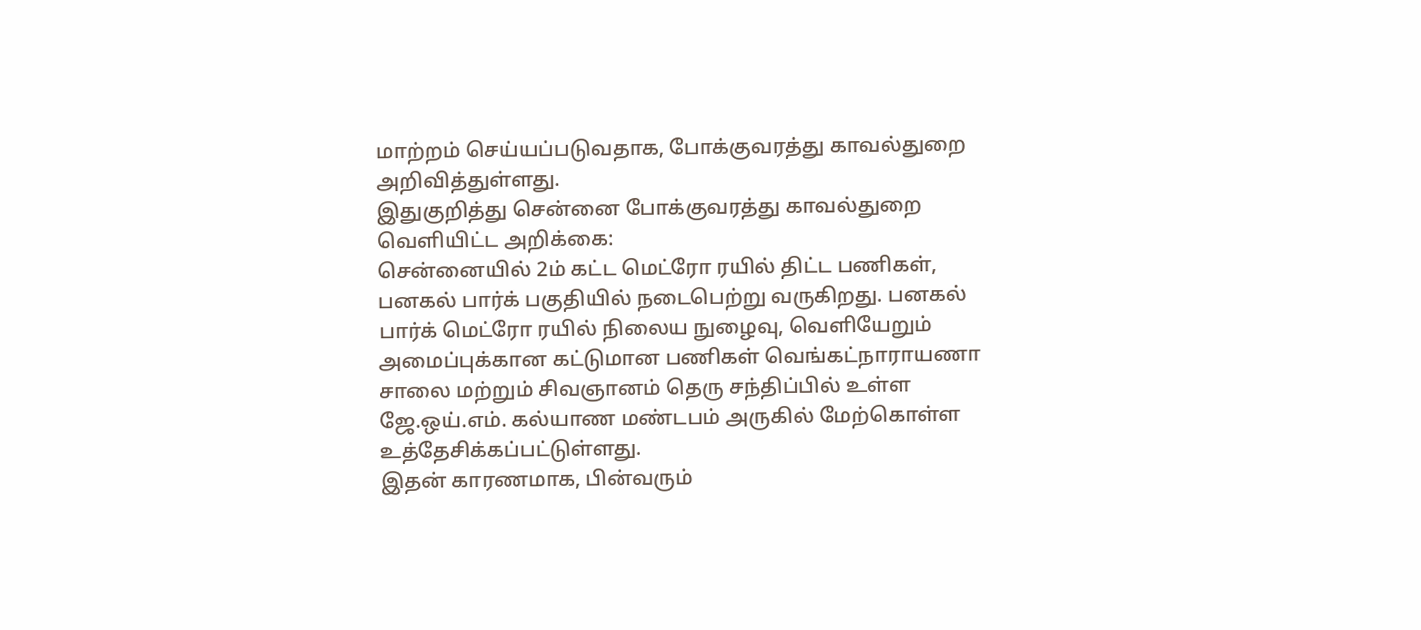மாற்றம் செய்யப்படுவதாக, போக்குவரத்து காவல்துறை அறிவித்துள்ளது.
இதுகுறித்து சென்னை போக்குவரத்து காவல்துறை வெளியிட்ட அறிக்கை:
சென்னையில் 2ம் கட்ட மெட்ரோ ரயில் திட்ட பணிகள், பனகல் பார்க் பகுதியில் நடைபெற்று வருகிறது. பனகல் பார்க் மெட்ரோ ரயில் நிலைய நுழைவு, வெளியேறும் அமைப்புக்கான கட்டுமான பணிகள் வெங்கட்நாராயணா சாலை மற்றும் சிவஞானம் தெரு சந்திப்பில் உள்ள ஜே.ஒய்.எம். கல்யாண மண்டபம் அருகில் மேற்கொள்ள உத்தேசிக்கப்பட்டுள்ளது.
இதன் காரணமாக, பின்வரும்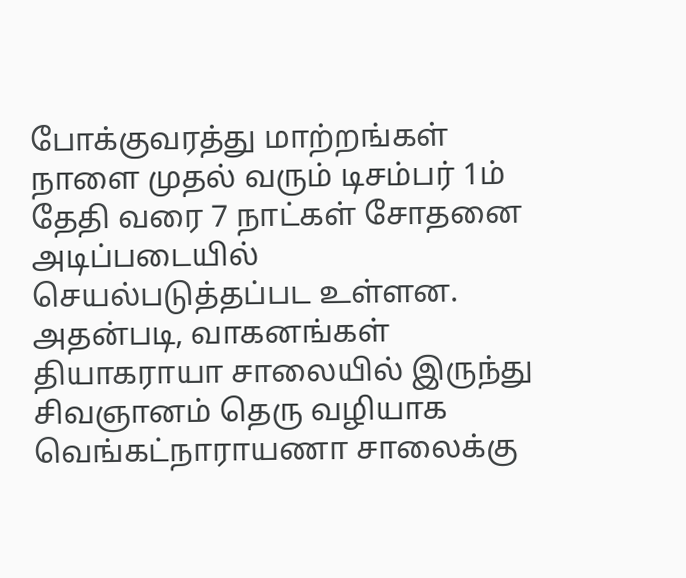போக்குவரத்து மாற்றங்கள் நாளை முதல் வரும் டிசம்பர் 1ம் தேதி வரை 7 நாட்கள் சோதனை அடிப்படையில் செயல்படுத்தப்பட உள்ளன. அதன்படி, வாகனங்கள் தியாகராயா சாலையில் இருந்து சிவஞானம் தெரு வழியாக வெங்கட்நாராயணா சாலைக்கு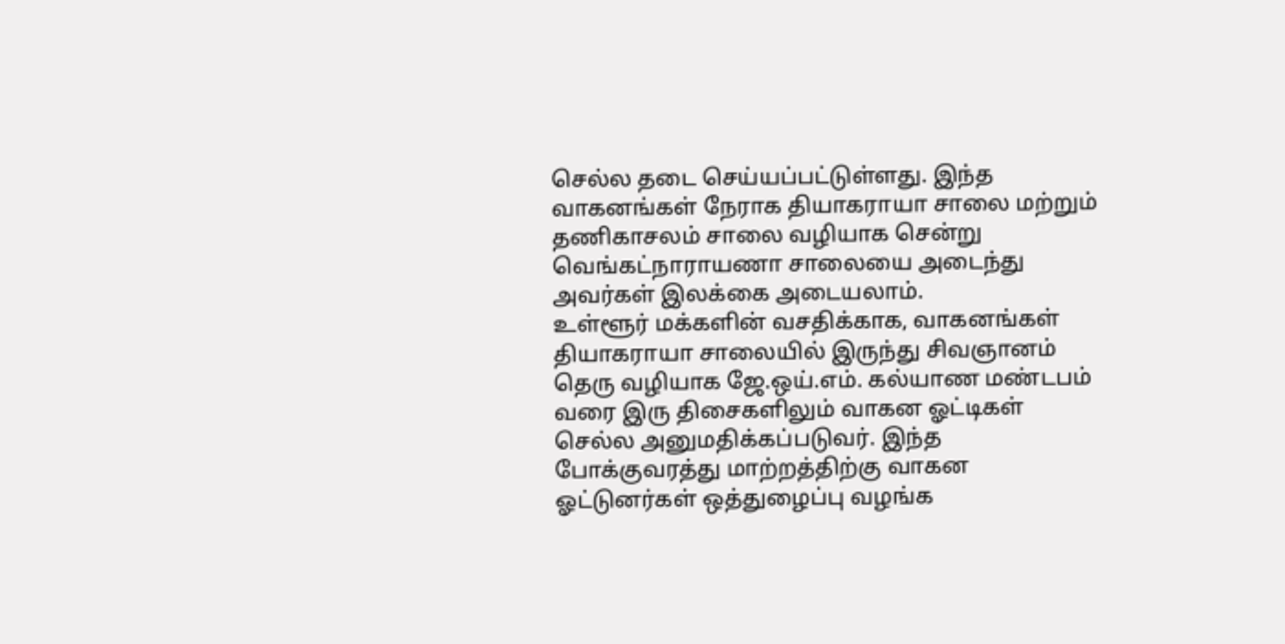செல்ல தடை செய்யப்பட்டுள்ளது. இந்த வாகனங்கள் நேராக தியாகராயா சாலை மற்றும் தணிகாசலம் சாலை வழியாக சென்று வெங்கட்நாராயணா சாலையை அடைந்து அவர்கள் இலக்கை அடையலாம்.
உள்ளூர் மக்களின் வசதிக்காக, வாகனங்கள் தியாகராயா சாலையில் இருந்து சிவஞானம் தெரு வழியாக ஜே.ஒய்.எம். கல்யாண மண்டபம் வரை இரு திசைகளிலும் வாகன ஓட்டிகள் செல்ல அனுமதிக்கப்படுவர். இந்த போக்குவரத்து மாற்றத்திற்கு வாகன ஓட்டுனர்கள் ஒத்துழைப்பு வழங்க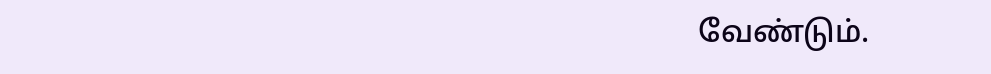வேண்டும்.